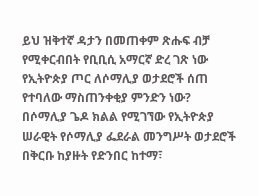ይህ ዝቅተኛ ዳታን በመጠቀም ጽሑፍ ብቻ የሚቀርብበት የቢቢሲ አማርኛ ድረ ገጽ ነው
የኢትዮጵያ ጦር ለሶማሊያ ወታደሮች ሰጠ የተባለው ማስጠንቀቂያ ምንድን ነው?
በሶማሊያ ጌዶ ክልል የሚገኘው የኢትዮጵያ ሠራዊት የሶማሊያ ፌደራል መንግሥት ወታደሮች በቅርቡ ከያዙት የድንበር ከተማ፣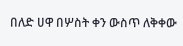በለድ ሀዋ በሦስት ቀን ውስጥ ለቅቀው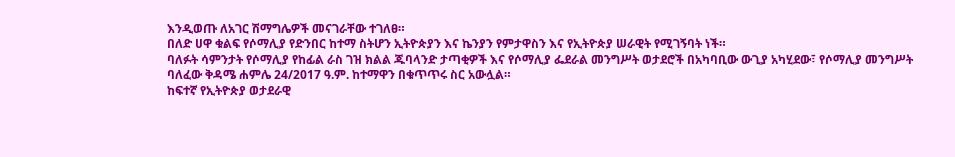እንዲወጡ ለአገር ሽማግሌዎች መናገራቸው ተገለፀ።
በለድ ሀዋ ቁልፍ የሶማሊያ የድንበር ከተማ ስትሆን ኢትዮጵያን እና ኬንያን የምታዋስን እና የኢትዮጵያ ሠራዊት የሚገኝባት ነች።
ባለፉት ሳምንታት የሶማሊያ የከፊል ራስ ገዝ ክልል ጁባላንድ ታጣቂዎች እና የሶማሊያ ፌደራል መንግሥት ወታደሮች በአካባቢው ውጊያ አካሂደው፣ የሶማሊያ መንግሥት ባለፈው ቅዳሜ ሐምሌ 24/2017 ዓ.ም. ከተማዋን በቁጥጥሩ ስር አውሏል።
ከፍተኛ የኢትዮጵያ ወታደራዊ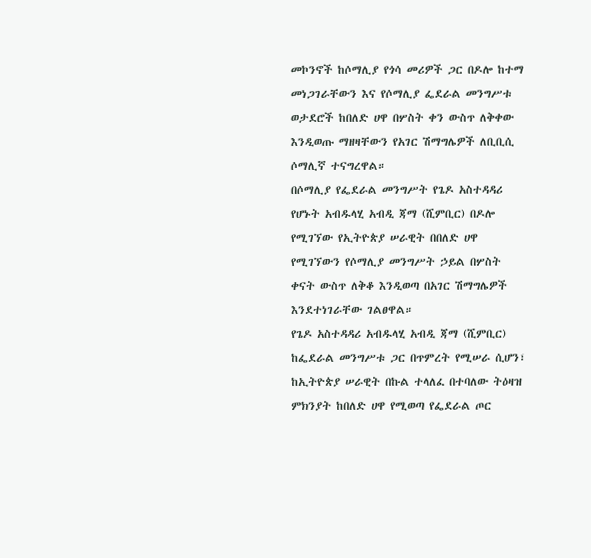መኮንኖች ከሶማሊያ የጎሳ መሪዎች ጋር በዶሎ ከተማ መነጋገራቸውን እና የሶማሊያ ፌደራል መንግሥቱ ወታደሮች ከበለድ ሀዋ በሦስት ቀን ውስጥ ለቅቀው እንዲወጡ ማዘዛቸውን የአገር ሽማግሌዎች ለቢቢሲ ሶማሊኛ ተናግረዋል።
በሶማሊያ የፌደራል መንግሥት የጌዶ አስተዳዳሪ የሆኑት አብዱላሂ አብዲ ጃማ (ሺምቢር) በዶሎ የሚገኘው የኢትዮጵያ ሠራዊት በበለድ ሀዋ የሚገኘውን የሶማሊያ መንግሥት ኃይል በሦስት ቀናት ውስጥ ለቅቆ እንዲወጣ በአገር ሽማግሌዎች እንደተነገራቸው ገልፀዋል።
የጌዶ አስተዳዳሪ አብዱላሂ አብዲ ጃማ (ሺምቢር) ከፌደራል መንግሥቱ ጋር በጥምረት የሚሠራ ሲሆን፣ ከኢትዮጵያ ሠራዊት በኩል ተላለፈ በተባለው ትዕዛዝ ምክንያት ከበለድ ሀዋ የሚወጣ የፌደራል ጦር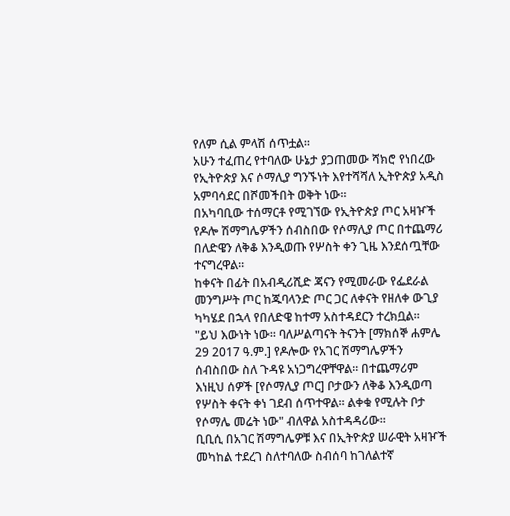የለም ሲል ምላሽ ሰጥቷል።
አሁን ተፈጠረ የተባለው ሁኔታ ያጋጠመው ሻክሮ የነበረው የኢትዮጵያ እና ሶማሊያ ግንኙነት እየተሻሻለ ኢትዮጵያ አዲስ አምባሳደር በሾመችበት ወቅት ነው።
በአካባቢው ተሰማርቶ የሚገኘው የኢትዮጵያ ጦር አዛዦች የዶሎ ሽማግሌዎችን ሰብስበው የሶማሊያ ጦር በተጨማሪ በለድዌን ለቅቆ እንዲወጡ የሦስት ቀን ጊዜ እንደሰጧቸው ተናግረዋል።
ከቀናት በፊት በአብዲሪሺድ ጃናን የሚመራው የፌደራል መንግሥት ጦር ከጁባላንድ ጦር ጋር ለቀናት የዘለቀ ውጊያ ካካሄደ በኋላ የበለድዌ ከተማ አስተዳደርን ተረክቧል።
"ይህ እውነት ነው። ባለሥልጣናት ትናንት [ማክሰኞ ሐምሌ 29 2017 ዓ.ም.] የዶሎው የአገር ሽማግሌዎችን ሰብስበው ስለ ጉዳዩ አነጋግረዋቸዋል። በተጨማሪም እነዚህ ሰዎች [የሶማሊያ ጦር] ቦታውን ለቅቆ እንዲወጣ የሦስት ቀናት ቀነ ገደብ ሰጥተዋል። ልቀቁ የሚሉት ቦታ የሶማሌ መሬት ነው" ብለዋል አስተዳዳሪው።
ቢቢሲ በአገር ሽማግሌዎቹ እና በኢትዮጵያ ሠራዊት አዛዦች መካከል ተደረገ ስለተባለው ስብሰባ ከገለልተኛ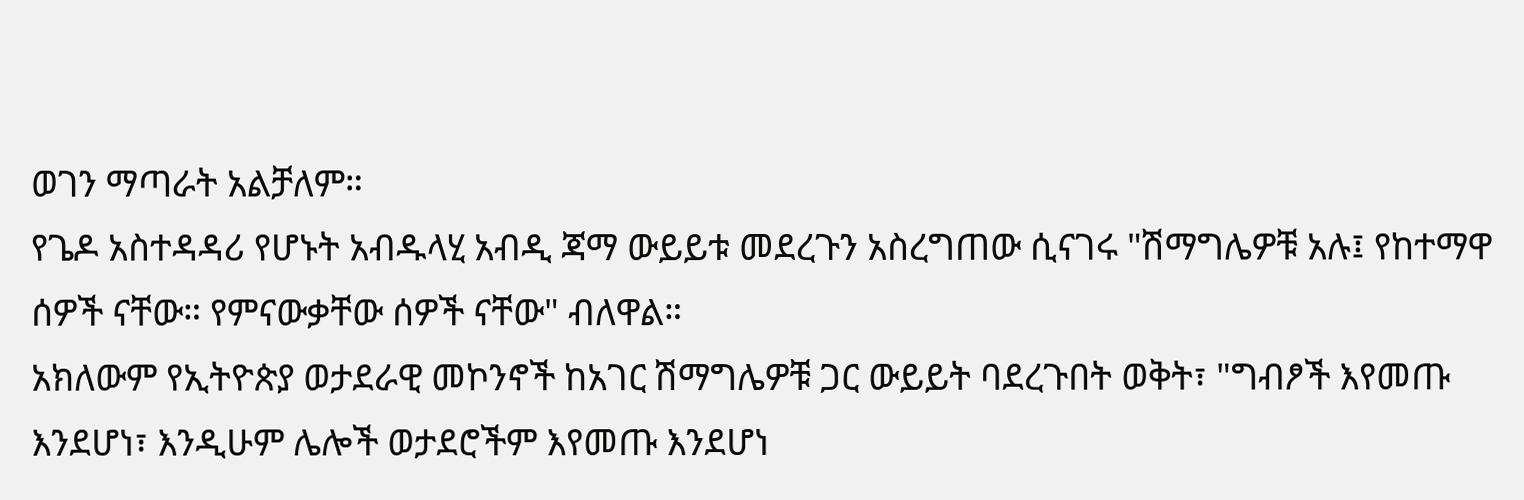ወገን ማጣራት አልቻለም።
የጌዶ አስተዳዳሪ የሆኑት አብዱላሂ አብዲ ጃማ ውይይቱ መደረጉን አስረግጠው ሲናገሩ "ሽማግሌዎቹ አሉ፤ የከተማዋ ሰዎች ናቸው። የምናውቃቸው ሰዎች ናቸው" ብለዋል።
አክለውም የኢትዮጵያ ወታደራዊ መኮንኖች ከአገር ሽማግሌዎቹ ጋር ውይይት ባደረጉበት ወቅት፣ "ግብፆች እየመጡ እንደሆነ፣ እንዲሁም ሌሎች ወታደሮችም እየመጡ እንደሆነ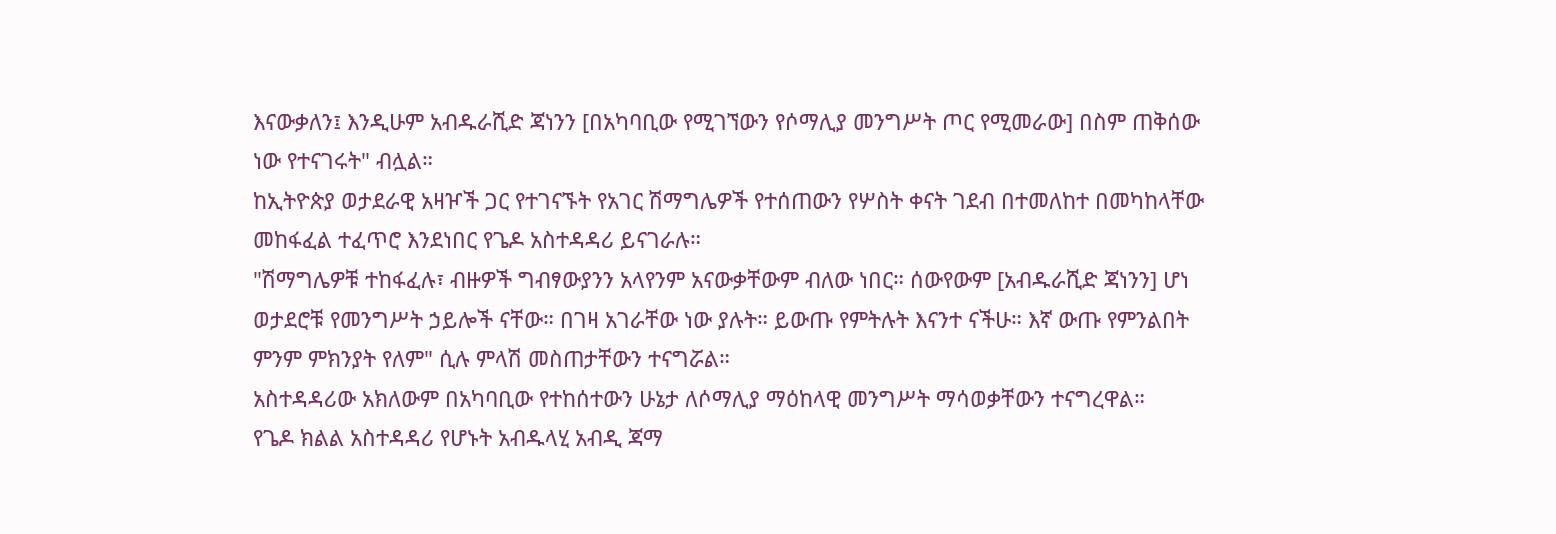እናውቃለን፤ እንዲሁም አብዱራሺድ ጃነንን [በአካባቢው የሚገኘውን የሶማሊያ መንግሥት ጦር የሚመራው] በስም ጠቅሰው ነው የተናገሩት" ብሏል።
ከኢትዮጵያ ወታደራዊ አዛዦች ጋር የተገናኙት የአገር ሽማግሌዎች የተሰጠውን የሦስት ቀናት ገደብ በተመለከተ በመካከላቸው መከፋፈል ተፈጥሮ እንደነበር የጌዶ አስተዳዳሪ ይናገራሉ።
"ሽማግሌዎቹ ተከፋፈሉ፣ ብዙዎች ግብፃውያንን አላየንም አናውቃቸውም ብለው ነበር። ሰውየውም [አብዱራሺድ ጃነንን] ሆነ ወታደሮቹ የመንግሥት ኃይሎች ናቸው። በገዛ አገራቸው ነው ያሉት። ይውጡ የምትሉት እናንተ ናችሁ። እኛ ውጡ የምንልበት ምንም ምክንያት የለም" ሲሉ ምላሽ መስጠታቸውን ተናግሯል።
አስተዳዳሪው አክለውም በአካባቢው የተከሰተውን ሁኔታ ለሶማሊያ ማዕከላዊ መንግሥት ማሳወቃቸውን ተናግረዋል።
የጌዶ ክልል አስተዳዳሪ የሆኑት አብዱላሂ አብዲ ጃማ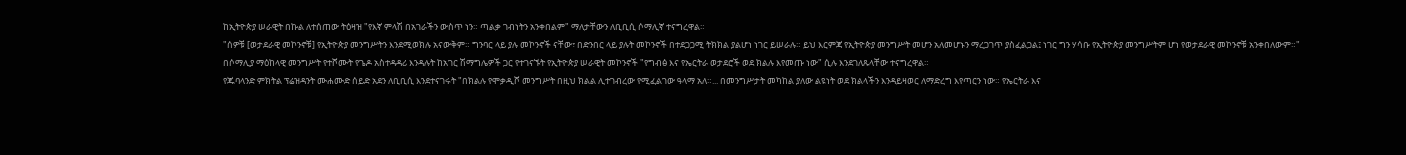ከኢትዮጵያ ሠራዊት በኩል ለተሰጠው ትዕዛዝ "የእኛ ምላሽ በአገራችን ውስጥ ነን። ጣልቃ ገብነትን አንቀበልም" ማለታቸውን ለቢቢሲ ሶማሊኛ ተናግረዋል።
"ሰዎቹ [ወታደራዊ መኮንኖቹ] የኢትዮጵያ መንግሥትን እንደሚወክሉ አናውቅም። ግንባር ላይ ያሉ መኮንኖች ናቸው፣ በድንበር ላይ ያሉት መኮንኖች በተደጋጋሚ ትክክል ያልሆነ ነገር ይሠራሉ። ይህ እርምጃ የኢትዮጵያ መንግሥት መሆን አለመሆኑን ማረጋገጥ ያስፈልጋል፤ ነገር ግን ሃሳቡ የኢትዮጵያ መንግሥትም ሆነ የወታደራዊ መኮንኖቹ አንቀበለውም።"
በሶማሊያ ማዕከላዊ መንግሥት የተሾሙት የጌዶ አስተዳዳሪ እንዳሉት ከአገር ሽማግሌዎች ጋር የተገናኙት የኢትዮጵያ ሠራዊት መኮንኖች "የግብፅ እና የኤርትራ ወታደሮች ወደ ክልሉ እየመጡ ነው" ሲሉ እንደገለጹላቸው ተናግረዋል።
የጁባላንድ ምክትል ፕሬዝዳንት ሙሐሙድ ሰይድ አደን ለቢቢሲ እንደተናገሩት "በክልሉ የሞቃዲሾ መንግሥት በዚህ ክልል ሊተገብረው የሚፈልገው ዓላማ አለ።... በመንግሥታት መካከል ያለው ልዩነት ወደ ክልላችን እንዳይዛወር ለማድረግ እየጣርን ነው። የኤርትራ እና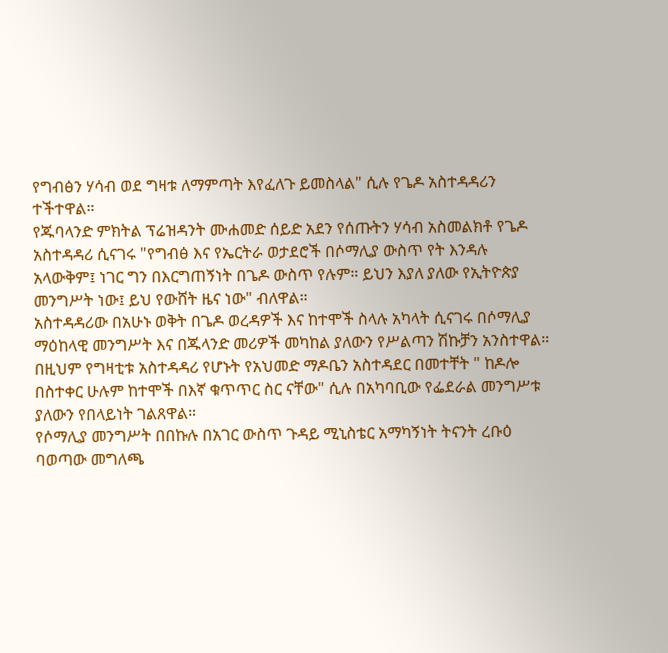የግብፅን ሃሳብ ወደ ግዛቱ ለማምጣት እየፈለጉ ይመስላል" ሲሉ የጌዶ አስተዳዳሪን ተችተዋል።
የጁባላንድ ምክትል ፕሬዝዳንት ሙሐመድ ሰይድ አደን የሰጡትን ሃሳብ አስመልክቶ የጌዶ አስተዳዳሪ ሲናገሩ "የግብፅ እና የኤርትራ ወታደሮች በሶማሊያ ውስጥ የት እንዳሉ አላውቅም፤ ነገር ግን በእርግጠኝነት በጌዶ ውስጥ የሉም። ይህን እያለ ያለው የኢትዮጵያ መንግሥት ነው፤ ይህ የውሸት ዜና ነው" ብለዋል።
አስተዳዳሪው በአሁኑ ወቅት በጌዶ ወረዳዎች እና ከተሞች ስላሉ አካላት ሲናገሩ በሶማሊያ ማዕከላዊ መንግሥት እና በጁላንድ መሪዎች መካከል ያለውን የሥልጣን ሽኩቻን አንስተዋል።
በዚህም የግዛቲቱ አስተዳዳሪ የሆኑት የአህመድ ማዶቤን አስተዳደር በመተቸት " ከዶሎ በስተቀር ሁሉም ከተሞች በእኛ ቁጥጥር ስር ናቸው" ሲሉ በአካባቢው የፌደራል መንግሥቱ ያለውን የበላይነት ገልጸዋል።
የሶማሊያ መንግሥት በበኩሉ በአገር ውስጥ ጉዳይ ሚኒስቴር አማካኝነት ትናንት ረቡዕ ባወጣው መግለጫ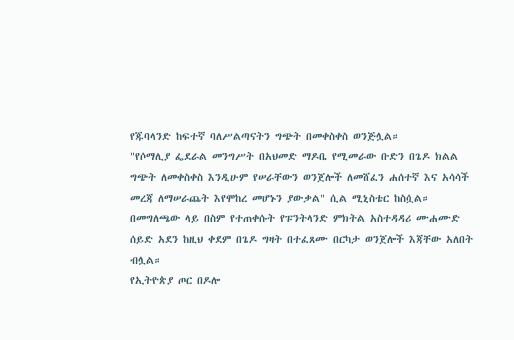የጁባላንድ ከፍተኛ ባለሥልጣናትን ግጭት በመቀስቀስ ወንጅሏል።
"የሶማሊያ ፌደራል መንግሥት በአህመድ ማዶቤ የሚመራው ቡድን በጌዶ ክልል ግጭት ለመቀስቀስ እንዲሁም የሠራቸውን ወንጀሎች ለመሸፈን ሐሰተኛ እና አሳሳች መረጃ ለማሠራጨት እየሞከረ መሆኑን ያውቃል" ሲል ሚኒስቴር ከስሷል።
በመግለጫው ላይ በስም የተጠቀሱት የፑንትላንድ ምክትል አስተዳዳሪ ሙሐሙድ ሰይድ አደን ከዚህ ቀደም በጌዶ ግዛት በተፈጸሙ በርካታ ወንጀሎች እጃቸው አለበት ብሏል።
የኢትዮጵያ ጦር በዶሎ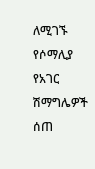ለሚገኙ የሶማሊያ የአገር ሽማግሌዎች ሰጠ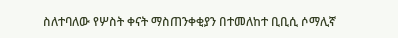ስለተባለው የሦስት ቀናት ማስጠንቀቂያን በተመለከተ ቢቢሲ ሶማሊኛ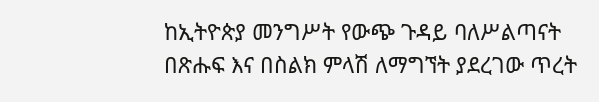ከኢትዮጵያ መንግሥት የውጭ ጉዳይ ባለሥልጣናት በጽሑፍ እና በስልክ ምላሽ ለማግኘት ያደረገው ጥረት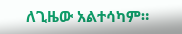ለጊዜው አልተሳካም።